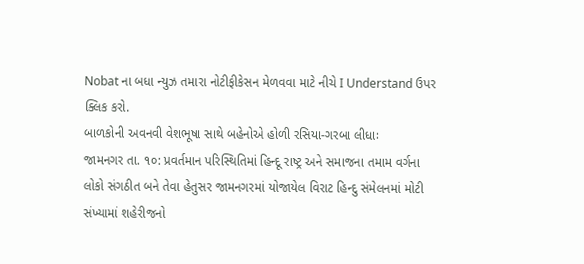Nobat ના બધા ન્યુઝ તમારા નોટીફીકેસન મેળવવા માટે નીચે I Understand ઉપર ક્લિક કરો.
બાળકોની અવનવી વેશભૂષા સાથે બહેનોએ હોળી રસિયા-ગરબા લીધાઃ
જામનગર તા. ૧૦: પ્રવર્તમાન પરિસ્થિતિમાં હિન્દૂ રાષ્ટ્ર અને સમાજના તમામ વર્ગના લોકો સંગઠીત બને તેવા હેતુસર જામનગરમાં યોજાયેલ વિરાટ હિન્દુ સંમેલનમાં મોટી સંખ્યામાં શહેરીજનો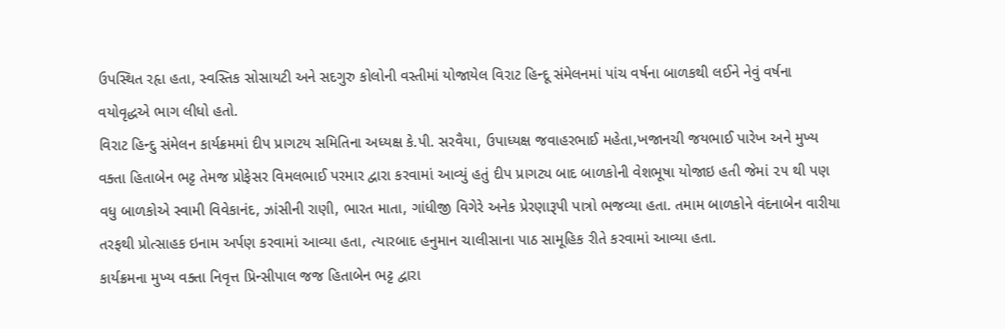ઉપસ્થિત રહૃા હતા, સ્વસ્તિક સોસાયટી અને સદગુરુ કોલોની વસ્તીમાં યોજાયેલ વિરાટ હિન્દૂ સંમેલનમાં પાંચ વર્ષના બાળકથી લઈને નેવું વર્ષના વયોવૃદ્ધએ ભાગ લીધો હતો.
વિરાટ હિન્દુ સંમેલન કાર્યક્રમમાં દીપ પ્રાગટય સમિતિના અધ્યક્ષ કે.પી. સરવૈયા, ઉપાધ્યક્ષ જવાહરભાઈ મહેતા,ખજાનચી જયભાઈ પારેખ અને મુખ્ય વક્તા હિતાબેન ભટ્ટ તેમજ પ્રોફેસર વિમલભાઈ પરમાર દ્વારા કરવામાં આવ્યું હતું દીપ પ્રાગટ્ય બાદ બાળકોની વેશભૂષા યોજાઇ હતી જેમાં ૨૫ થી પણ વધુ બાળકોએ સ્વામી વિવેકાનંદ, ઝાંસીની રાણી, ભારત માતા, ગાંધીજી વિગેરે અનેક પ્રેરણારૂપી પાત્રો ભજવ્યા હતા. તમામ બાળકોને વંદનાબેન વારીયા તરફથી પ્રોત્સાહક ઇનામ અર્પણ કરવામાં આવ્યા હતા, ત્યારબાદ હનુમાન ચાલીસાના પાઠ સામૂહિક રીતે કરવામાં આવ્યા હતા.
કાર્યક્રમના મુખ્ય વક્તા નિવૃત્ત પ્રિન્સીપાલ જજ હિતાબેન ભટ્ટ દ્વારા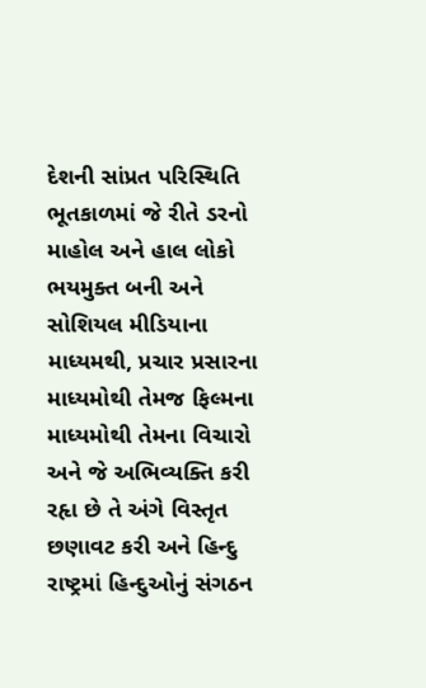દેશની સાંપ્રત પરિસ્થિતિ ભૂતકાળમાં જે રીતે ડરનો માહોલ અને હાલ લોકો ભયમુક્ત બની અને સોશિયલ મીડિયાના માધ્યમથી, પ્રચાર પ્રસારના માધ્યમોથી તેમજ ફિલ્મના માધ્યમોથી તેમના વિચારો અને જે અભિવ્યક્તિ કરી રહૃા છે તે અંગે વિસ્તૃત છણાવટ કરી અને હિન્દુ રાષ્ટ્રમાં હિન્દુઓનું સંગઠન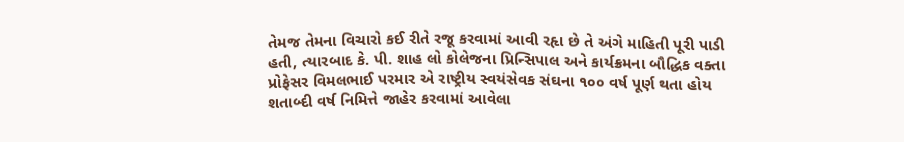તેમજ તેમના વિચારો કઈ રીતે રજૂ કરવામાં આવી રહૃા છે તે અંગે માહિતી પૂરી પાડી હતી, ત્યારબાદ કે. પી. શાહ લો કોલેજના પ્રિન્સિપાલ અને કાર્યક્રમના બૌદ્ધિક વક્તા પ્રોફેસર વિમલભાઈ પરમાર એ રાષ્ટ્રીય સ્વયંસેવક સંઘના ૧૦૦ વર્ષ પૂર્ણ થતા હોય શતાબ્દી વર્ષ નિમિત્તે જાહેર કરવામાં આવેલા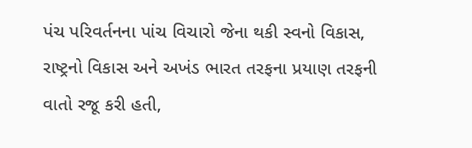પંચ પરિવર્તનના પાંચ વિચારો જેના થકી સ્વનો વિકાસ, રાષ્ટ્રનો વિકાસ અને અખંડ ભારત તરફના પ્રયાણ તરફની વાતો રજૂ કરી હતી,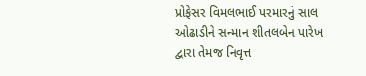પ્રોફેસર વિમલભાઈ પરમારનું સાલ ઓઢાડીને સન્માન શીતલબેન પારેખ દ્વારા તેમજ નિવૃત્ત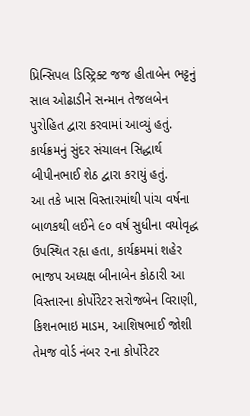પ્રિન્સિપલ ડિસ્ટ્રિક્ટ જજ હીતાબેન ભટ્ટનું સાલ ઓઢાડીને સન્માન તેજલબેન પુરોહિત દ્વારા કરવામાં આવ્યું હતું. કાર્યક્રમનું સુંદર સંચાલન સિદ્ધાર્થ બીપીનભાઈ શેઠ દ્વારા કરાયું હતું.
આ તકે ખાસ વિસ્તારમાંથી પાંચ વર્ષના બાળકથી લઈને ૯૦ વર્ષ સુધીના વયોવૃદ્ધ ઉપસ્થિત રહૃા હતા, કાર્યક્રમમાં શહેર ભાજપ અધ્યક્ષ બીનાબેન કોઠારી આ વિસ્તારના કોર્પોરેટર સરોજબેન વિરાણી, કિશનભાઇ માડમ, આશિષભાઈ જોશી તેમજ વોર્ડ નંબર ૨ના કોર્પોરેટર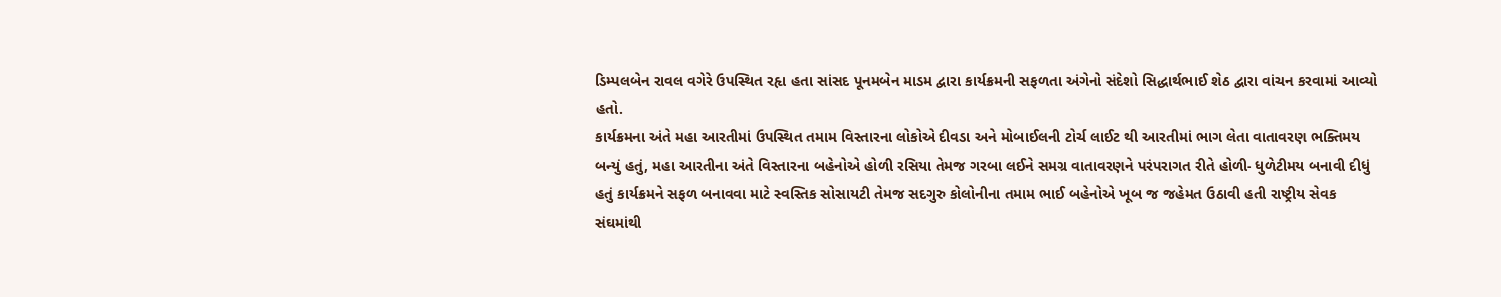ડિમ્પલબેન રાવલ વગેરે ઉપસ્થિત રહૃા હતા સાંસદ પૂનમબેન માડમ દ્વારા કાર્યક્રમની સફળતા અંગેનો સંદેશો સિદ્ધાર્થભાઈ શેઠ દ્વારા વાંચન કરવામાં આવ્યો હતો.
કાર્યક્રમના અંતે મહા આરતીમાં ઉપસ્થિત તમામ વિસ્તારના લોકોએ દીવડા અને મોબાઈલની ટોર્ચ લાઈટ થી આરતીમાં ભાગ લેતા વાતાવરણ ભક્તિમય બન્યું હતું, મહા આરતીના અંતે વિસ્તારના બહેનોએ હોળી રસિયા તેમજ ગરબા લઈને સમગ્ર વાતાવરણને પરંપરાગત રીતે હોળી- ધુળેટીમય બનાવી દીધું હતું કાર્યક્રમને સફળ બનાવવા માટે સ્વસ્તિક સોસાયટી તેમજ સદગુરુ કોલોનીના તમામ ભાઈ બહેનોએ ખૂબ જ જહેમત ઉઠાવી હતી રાષ્ટ્રીય સેવક સંઘમાંથી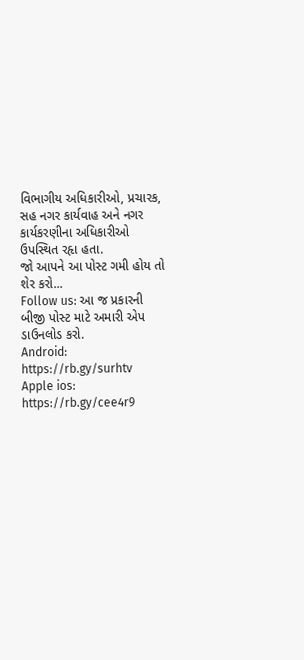વિભાગીય અધિકારીઓ, પ્રચારક, સહ નગર કાર્યવાહ અને નગર કાર્યકરણીના અધિકારીઓ ઉપસ્થિત રહૃા હતા.
જો આપને આ પોસ્ટ ગમી હોય તો શેર કરો...
Follow us: આ જ પ્રકારની બીજી પોસ્ટ માટે અમારી એપ ડાઉનલોડ કરો.
Android: https://rb.gy/surhtv
Apple ios: https://rb.gy/cee4r9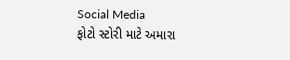Social Media
ફોટો સ્ટોરી માટે અમારા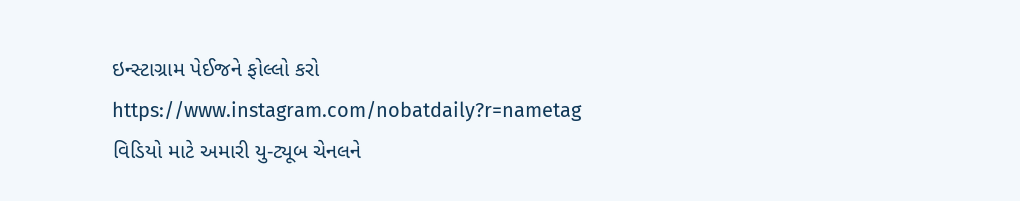ઇન્સ્ટાગ્રામ પેઈજને ફોલ્લો કરો
https://www.instagram.com/nobatdaily?r=nametag
વિડિયો માટે અમારી યુ-ટ્યૂબ ચેનલને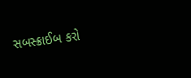સબસ્ક્રાઈબ કરો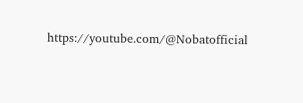https://youtube.com/@Nobatofficial